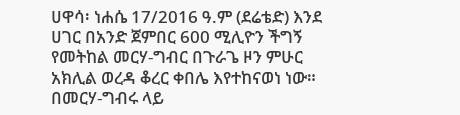ሀዋሳ፡ ነሐሴ 17/2016 ዓ.ም (ደሬቴድ) እንደ ሀገር በአንድ ጀምበር 600 ሚሊዮን ችግኝ የመትከል መርሃ-ግብር በጉራጌ ዞን ምሁር አክሊል ወረዳ ቆረር ቀበሌ እየተከናወነ ነው።
በመርሃ-ግብሩ ላይ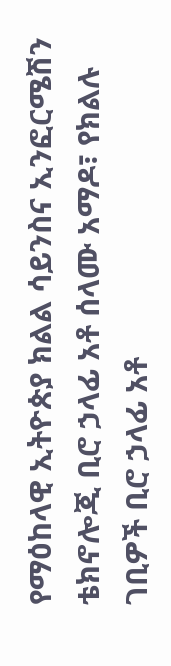የማዕከላዊ ኢትዮጵያ ክልል ሳይንስና ኢንፎርሜሽን ቴክኖሎጂ ቢሮ ኃላፊ አቶ ሰላሙ አማዶ፣ የክልሉ ገቢዎች ቢሮ ኃላፊ አቶ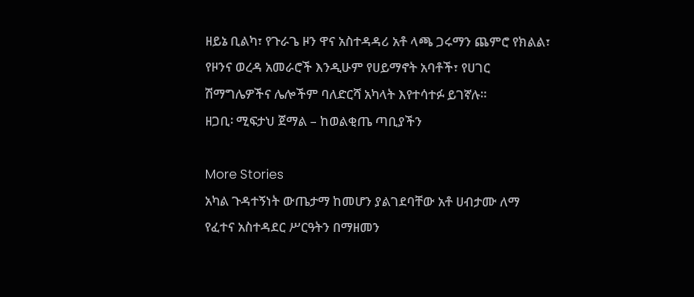ዘይኔ ቢልካ፣ የጉራጌ ዞን ዋና አስተዳዳሪ አቶ ላጫ ጋሩማን ጨምሮ የክልል፣ የዞንና ወረዳ አመራሮች እንዲሁም የሀይማኖት አባቶች፣ የሀገር ሽማግሌዎችና ሌሎችም ባለድርሻ አካላት እየተሳተፉ ይገኛሉ።
ዘጋቢ፡ ሚፍታህ ጀማል – ከወልቂጤ ጣቢያችን

More Stories
አካል ጉዳተኝነት ውጤታማ ከመሆን ያልገደባቸው አቶ ሀብታሙ ለማ
የፈተና አስተዳደር ሥርዓትን በማዘመን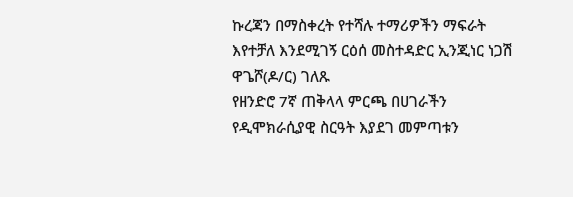ኩረጃን በማስቀረት የተሻሉ ተማሪዎችን ማፍራት እየተቻለ እንደሚገኝ ርዕሰ መስተዳድር ኢንጂነር ነጋሽ ዋጌሾ(ዶ/ር) ገለጹ
የዘንድሮ 7ኛ ጠቅላላ ምርጫ በሀገራችን የዲሞክራሲያዊ ስርዓት እያደገ መምጣቱን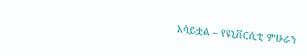አሳይቷል – የዩኒቨርሲቲ ምሁራን